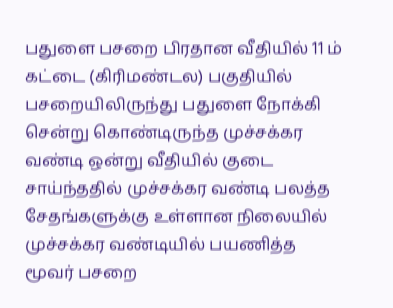பதுளை பசறை பிரதான வீதியில் 11 ம் கட்டை (கிரிமண்டல) பகுதியில் பசறையிலிருந்து பதுளை நோக்கி சென்று கொண்டிருந்த முச்சக்கர வண்டி ஒன்று வீதியில் குடை சாய்ந்ததில் முச்சக்கர வண்டி பலத்த சேதங்களுக்கு உள்ளான நிலையில் முச்சக்கர வண்டியில் பயணித்த மூவர் பசறை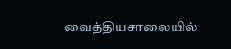வைத்தியசாலையில்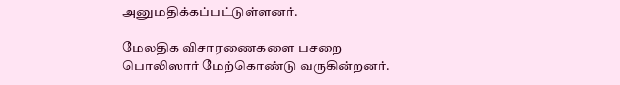அனுமதிக்கப்பட்டுள்ளனர்.

மேலதிக விசாரணைகளை பசறை பொலிஸார் மேற்கொண்டு வருகின்றனர்.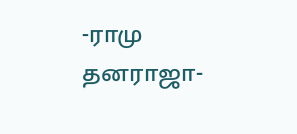-ராமு தனராஜா-